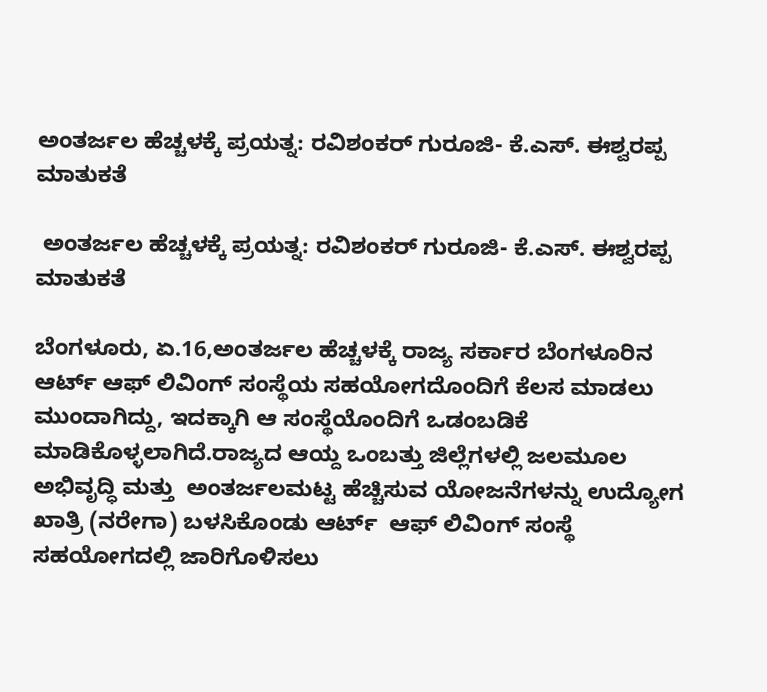ಅಂತರ್ಜಲ ಹೆಚ್ಚಳಕ್ಕೆ ಪ್ರಯತ್ನ: ರವಿಶಂಕರ್ ಗುರೂಜಿ- ಕೆ.ಎಸ್. ಈಶ್ವರಪ್ಪ ಮಾತುಕತೆ

 ಅಂತರ್ಜಲ ಹೆಚ್ಚಳಕ್ಕೆ ಪ್ರಯತ್ನ: ರವಿಶಂಕರ್ ಗುರೂಜಿ- ಕೆ.ಎಸ್. ಈಶ್ವರಪ್ಪ ಮಾತುಕತೆ

ಬೆಂಗಳೂರು, ಏ.16,ಅಂತರ್ಜಲ ಹೆಚ್ಚಳಕ್ಕೆ ರಾಜ್ಯ ಸರ್ಕಾರ ಬೆಂಗಳೂರಿನ ಆರ್ಟ್‌ ಆಫ್ ಲಿವಿಂಗ್ ಸಂಸ್ಥೆಯ ಸಹಯೋಗದೊಂದಿಗೆ ಕೆಲಸ ಮಾಡಲು ಮುಂದಾಗಿದ್ದು, ಇದಕ್ಕಾಗಿ ಆ ಸಂಸ್ಥೆಯೊಂದಿಗೆ ಒಡಂಬಡಿಕೆ ಮಾಡಿಕೊಳ್ಳಲಾಗಿದೆ.ರಾಜ್ಯದ ಆಯ್ದ ಒಂಬತ್ತು ಜಿಲ್ಲೆಗಳಲ್ಲಿ ಜಲಮೂಲ ಅಭಿವೃದ್ಧಿ ಮತ್ತು  ಅಂತರ್ಜಲಮಟ್ಟ ಹೆಚ್ಚಿಸುವ ಯೋಜನೆಗಳನ್ನು ಉದ್ಯೋಗ ಖಾತ್ರಿ (ನರೇಗಾ) ಬಳಸಿಕೊಂಡು ಆರ್ಟ್  ಆಫ್ ಲಿವಿಂಗ್ ಸಂಸ್ಥೆ ಸಹಯೋಗದಲ್ಲಿ ಜಾರಿಗೊಳಿಸಲು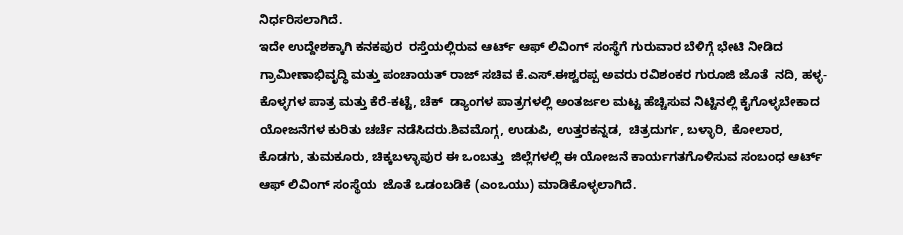ನಿರ್ಧರಿಸಲಾಗಿದೆ.
ಇದೇ ಉದ್ದೇಶಕ್ಕಾಗಿ ಕನಕಪುರ  ರಸ್ತೆಯಲ್ಲಿರುವ ಆರ್ಟ್ ಆಫ್ ಲಿವಿಂಗ್ ಸಂಸ್ಥೆಗೆ ಗುರುವಾರ ಬೆಳಿಗ್ಗೆ ಭೇಟಿ ನೀಡಿದ  ಗ್ರಾಮೀಣಾಭಿವೃದ್ಧಿ ಮತ್ತು ಪಂಚಾಯತ್ ರಾಜ್ ಸಚಿವ ಕೆ.ಎಸ್.ಈಶ್ವರಪ್ಪ ಅವರು ರವಿಶಂಕರ ಗುರೂಜಿ ಜೊತೆ  ನದಿ, ಹಳ್ಳ-ಕೊಳ್ಳಗಳ ಪಾತ್ರ ಮತ್ತು ಕೆರೆ-ಕಟ್ಟೆ, ಚೆಕ್  ಡ್ಯಾಂಗಳ ಪಾತ್ರಗಳಲ್ಲಿ ಅಂತರ್ಜಲ ಮಟ್ಟ ಹೆಚ್ಚಿಸುವ ನಿಟ್ಟಿನಲ್ಲಿ ಕೈಗೊಳ್ಳಬೇಕಾದ  ಯೋಜನೆಗಳ ಕುರಿತು ಚರ್ಚೆ ‌ನಡೆಸಿದರು.ಶಿವಮೊಗ್ಗ, ಉಡುಪಿ, ಉತ್ತರಕನ್ನಡ,  ಚಿತ್ರದುರ್ಗ, ಬಳ್ಳಾರಿ, ಕೋಲಾರ, ಕೊಡಗು, ತುಮಕೂರು, ಚಿಕ್ಕಬಳ್ಳಾಪುರ ಈ ಒಂಬತ್ತು  ಜಿಲ್ಲೆಗಳಲ್ಲಿ ಈ ಯೋಜನೆ ಕಾರ್ಯಗತಗೊಳಿಸುವ ಸಂಬಂಧ ಆರ್ಟ್ ಆಫ್‌ ಲಿವಿಂಗ್‌ ಸಂಸ್ಥೆಯ  ಜೊತೆ ಒಡಂಬಡಿಕೆ (ಎಂಒಯು) ಮಾಡಿಕೊಳ್ಳಲಾಗಿದೆ.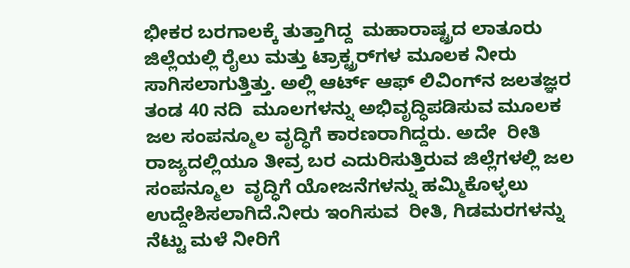ಭೀಕರ ಬರಗಾಲಕ್ಕೆ ತುತ್ತಾಗಿದ್ದ  ಮಹಾರಾಷ್ಟ್ರದ ಲಾತೂರು ಜಿಲ್ಲೆಯಲ್ಲಿ ರೈಲು ಮತ್ತು ಟ್ರಾಕ್ಟ್ರರ್‌ಗಳ ಮೂಲಕ ನೀರು  ಸಾಗಿಸಲಾಗುತ್ತಿತ್ತು. ಅಲ್ಲಿ ಆರ್ಟ್‌ ಆಫ್‌ ಲಿವಿಂಗ್‌ನ ಜಲತಜ್ಞರ ತಂಡ 40 ನದಿ  ಮೂಲಗಳನ್ನು ಅಭಿವೃದ್ಧಿಪಡಿಸುವ ಮೂಲಕ ಜಲ ಸಂಪನ್ಮೂಲ ವೃದ್ಧಿಗೆ ಕಾರಣರಾಗಿದ್ದರು. ಅದೇ  ರೀತಿ ರಾಜ್ಯದಲ್ಲಿಯೂ ತೀವ್ರ ಬರ ಎದುರಿಸುತ್ತಿರುವ ಜಿಲ್ಲೆಗಳಲ್ಲಿ ಜಲ ಸಂಪನ್ಮೂಲ  ವೃದ್ಧಿಗೆ ಯೋಜನೆಗಳನ್ನು ಹಮ್ಮಿಕೊಳ್ಳಲು ಉದ್ದೇಶಿಸಲಾಗಿದೆ.ನೀರು ಇಂಗಿಸುವ  ರೀತಿ, ಗಿಡಮರಗಳನ್ನು ನೆಟ್ಟು ಮಳೆ ನೀರಿಗೆ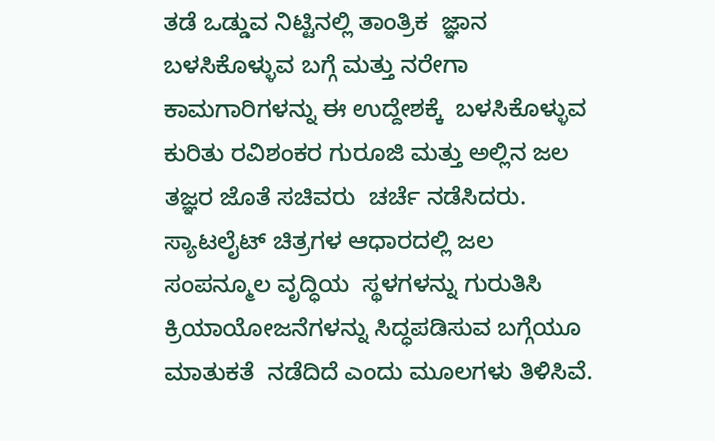ತಡೆ ಒಡ್ಡುವ ನಿಟ್ಟಿನಲ್ಲಿ ತಾಂತ್ರಿಕ  ಜ್ಞಾನ ಬಳಸಿಕೊಳ್ಳುವ ಬಗ್ಗೆ ಮತ್ತು ನರೇಗಾ ಕಾಮಗಾರಿಗಳನ್ನು ಈ ಉದ್ದೇಶಕ್ಕೆ  ಬಳಸಿಕೊಳ್ಳುವ ಕುರಿತು ರವಿಶಂಕರ ಗುರೂಜಿ ಮತ್ತು ಅಲ್ಲಿನ ಜಲ ತಜ್ಞರ ಜೊತೆ ಸಚಿವರು  ಚರ್ಚೆ ನಡೆಸಿದರು. ಸ್ಯಾಟಲೈಟ್‌ ಚಿತ್ರಗಳ ಆಧಾರದಲ್ಲಿ ಜಲ ಸಂಪನ್ಮೂಲ ವೃದ್ಧಿಯ  ಸ್ಥಳಗಳನ್ನು ಗುರುತಿಸಿ ಕ್ರಿಯಾಯೋಜನೆಗಳನ್ನು ಸಿದ್ಧಪಡಿಸುವ ಬಗ್ಗೆಯೂ ಮಾತುಕತೆ  ನಡೆದಿದೆ ಎಂದು ಮೂಲಗಳು ತಿಳಿಸಿವೆ.